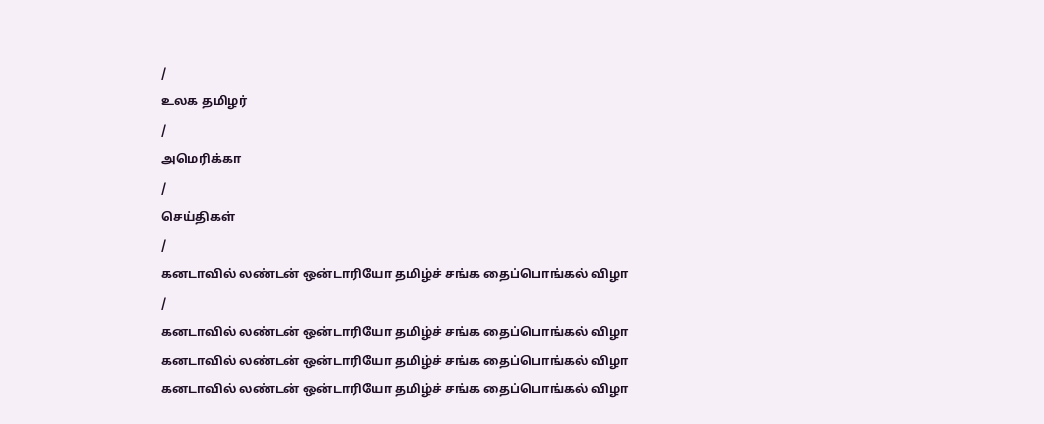/
உலக தமிழர்
/
அமெரிக்கா
/
செய்திகள்
/
கனடாவில் லண்டன் ஒன்டாரியோ தமிழ்ச் சங்க தைப்பொங்கல் விழா
/
கனடாவில் லண்டன் ஒன்டாரியோ தமிழ்ச் சங்க தைப்பொங்கல் விழா
கனடாவில் லண்டன் ஒன்டாரியோ தமிழ்ச் சங்க தைப்பொங்கல் விழா
கனடாவில் லண்டன் ஒன்டாரியோ தமிழ்ச் சங்க தைப்பொங்கல் விழா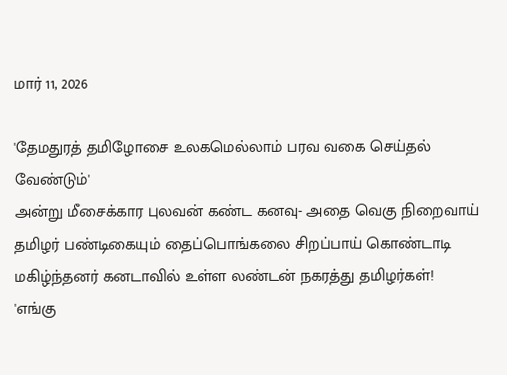மார் 11, 2026

'தேமதுரத் தமிழோசை உலகமெல்லாம் பரவ வகை செய்தல் வேண்டும்'
அன்று மீசைக்கார புலவன் கண்ட கனவு- அதை வெகு நிறைவாய் தமிழர் பண்டிகையும் தைப்பொங்கலை சிறப்பாய் கொண்டாடி மகிழ்ந்தனர் கனடாவில் உள்ள லண்டன் நகரத்து தமிழர்கள்!
'எங்கு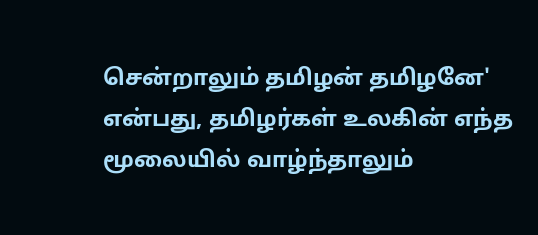சென்றாலும் தமிழன் தமிழனே' என்பது, தமிழர்கள் உலகின் எந்த மூலையில் வாழ்ந்தாலும்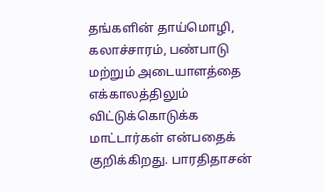தங்களின் தாய்மொழி, கலாச்சாரம், பண்பாடு மற்றும் அடையாளத்தை எக்காலத்திலும் விட்டுக்கொடுக்க மாட்டார்கள் என்பதைக் குறிக்கிறது. பாரதிதாசன்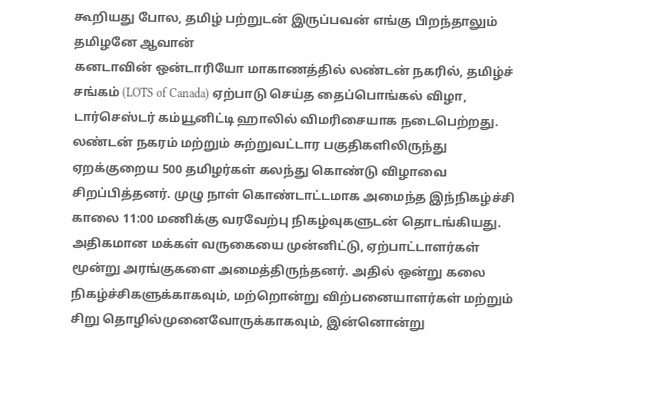கூறியது போல, தமிழ் பற்றுடன் இருப்பவன் எங்கு பிறந்தாலும் தமிழனே ஆவான்
கனடாவின் ஒன்டாரியோ மாகாணத்தில் லண்டன் நகரில், தமிழ்ச் சங்கம் (LOTS of Canada) ஏற்பாடு செய்த தைப்பொங்கல் விழா, டார்செஸ்டர் கம்யூனிட்டி ஹாலில் விமரிசையாக நடைபெற்றது. லண்டன் நகரம் மற்றும் சுற்றுவட்டார பகுதிகளிலிருந்து ஏறக்குறைய 500 தமிழர்கள் கலந்து கொண்டு விழாவை சிறப்பித்தனர். முழு நாள் கொண்டாட்டமாக அமைந்த இந்நிகழ்ச்சி காலை 11:00 மணிக்கு வரவேற்பு நிகழ்வுகளுடன் தொடங்கியது.
அதிகமான மக்கள் வருகையை முன்னிட்டு, ஏற்பாட்டாளர்கள் மூன்று அரங்குகளை அமைத்திருந்தனர். அதில் ஒன்று கலை நிகழ்ச்சிகளுக்காகவும், மற்றொன்று விற்பனையாளர்கள் மற்றும் சிறு தொழில்முனைவோருக்காகவும், இன்னொன்று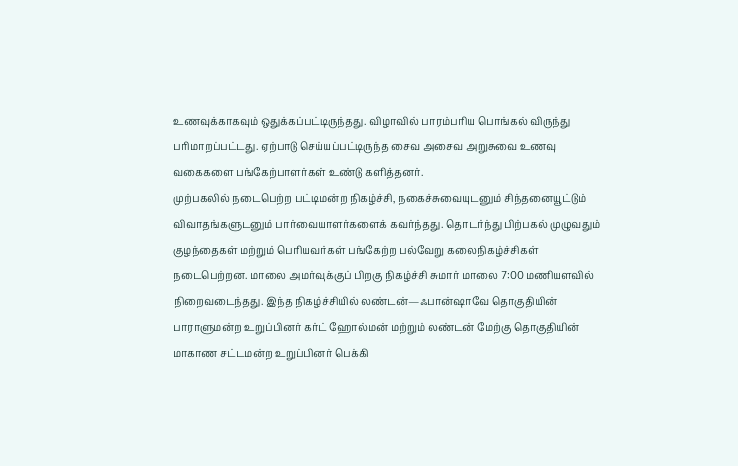உணவுக்காகவும் ஒதுக்கப்பட்டிருந்தது. விழாவில் பாரம்பரிய பொங்கல் விருந்து பரிமாறப்பட்டது. ஏற்பாடு செய்யப்பட்டிருந்த சைவ அசைவ அறுசுவை உணவு வகைகளை பங்கேற்பாளர்கள் உண்டு களித்தனர்.
முற்பகலில் நடைபெற்ற பட்டிமன்ற நிகழ்ச்சி, நகைச்சுவையுடனும் சிந்தனையூட்டும் விவாதங்களுடனும் பார்வையாளர்களைக் கவர்ந்தது. தொடர்ந்து பிற்பகல் முழுவதும் குழந்தைகள் மற்றும் பெரியவர்கள் பங்கேற்ற பல்வேறு கலைநிகழ்ச்சிகள் நடைபெற்றன. மாலை அமர்வுக்குப் பிறகு நிகழ்ச்சி சுமார் மாலை 7:00 மணியளவில் நிறைவடைந்தது. இந்த நிகழ்ச்சியில் லண்டன்—ஃபான்ஷாவே தொகுதியின் பாராளுமன்ற உறுப்பினர் கர்ட் ஹோல்மன் மற்றும் லண்டன் மேற்கு தொகுதியின் மாகாண சட்டமன்ற உறுப்பினர் பெக்கி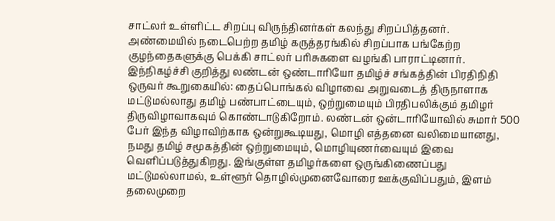சாட்லர் உள்ளிட்ட சிறப்பு விருந்தினர்கள் கலந்து சிறப்பித்தனர்.
அண்மையில் நடைபெற்ற தமிழ் கருத்தரங்கில் சிறப்பாக பங்கேற்ற குழந்தைகளுக்கு பெக்கி சாட்லர் பரிசுகளை வழங்கி பாராட்டினார். இந்நிகழ்ச்சி குறித்து லண்டன் ஒண்டாரியோ தமிழ்ச் சங்கத்தின் பிரதிநிதி ஒருவர் கூறுகையில்: தைப்பொங்கல் விழாவை அறுவடைத் திருநாளாக மட்டுமல்லாது தமிழ் பண்பாட்டையும், ஒற்றுமையும் பிரதிபலிக்கும் தமிழர் திருவிழாவாகவும் கொண்டாடுகிறோம். லண்டன் ஒன்டாரியோவில் சுமார் 500 பேர் இந்த விழாவிற்காக ஒன்றுகூடியது, மொழி எத்தனை வலிமையானது, நமது தமிழ் சமூகத்தின் ஒற்றுமையும், மொழியுணர்வையும் இவை வெளிப்படுத்துகிறது. இங்குள்ள தமிழர்களை ஒருங்கிணைப்பது மட்டுமல்லாமல், உள்ளூர் தொழில்முனைவோரை ஊக்குவிப்பதும், இளம் தலைமுறை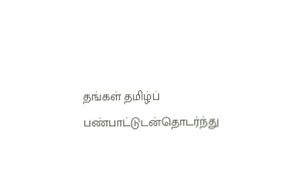தங்கள் தமிழ்ப் பண்பாட்டுடன்தொடர்ந்து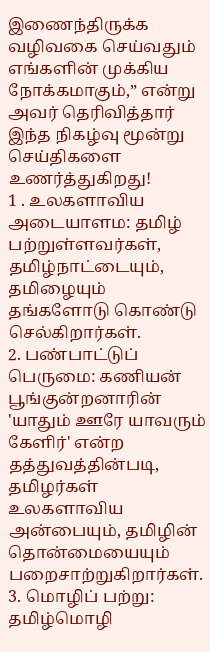இணைந்திருக்க வழிவகை செய்வதும் எங்களின் முக்கிய நோக்கமாகும்,” என்று அவர் தெரிவித்தார்
இந்த நிகழ்வு மூன்று செய்திகளை உணர்த்துகிறது!
1 . உலகளாவிய அடையாளம: தமிழ் பற்றுள்ளவர்கள், தமிழ்நாட்டையும், தமிழையும் தங்களோடு கொண்டு செல்கிறார்கள்.
2. பண்பாட்டுப் பெருமை: கணியன் பூங்குன்றனாரின் 'யாதும் ஊரே யாவரும் கேளிர்' என்ற தத்துவத்தின்படி, தமிழர்கள் உலகளாவிய அன்பையும், தமிழின் தொன்மையையும் பறைசாற்றுகிறார்கள்.
3. மொழிப் பற்று: தமிழ்மொழி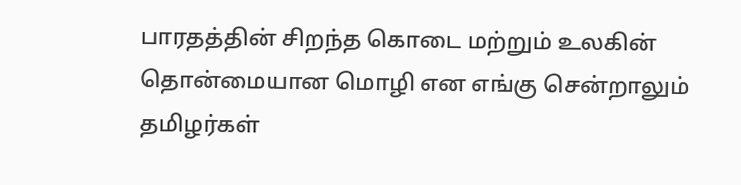பாரதத்தின் சிறந்த கொடை மற்றும் உலகின் தொன்மையான மொழி என எங்கு சென்றாலும் தமிழர்கள்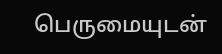பெருமையுடன்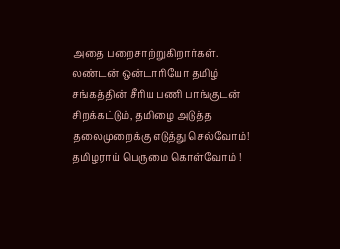அதை பறைசாற்றுகிறார்கள்.
லண்டன் ஒன்டாரியோ தமிழ் சங்கத்தின் சீரிய பணி பாங்குடன் சிறக்கட்டும், தமிழை அடுத்த தலைமுறைக்கு எடுத்து செல்வோம்!
தமிழராய் பெருமை கொள்வோம் !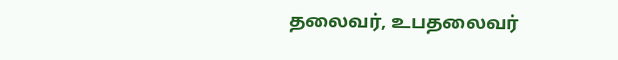தலைவர், உபதலைவர்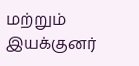மற்றும் இயக்குனர்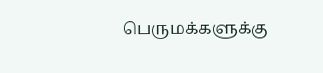பெருமக்களுக்கு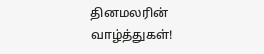தினமலரின் வாழ்த்துகள்!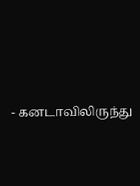- கனடாவிலிருந்து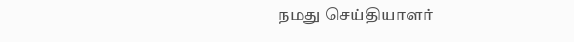நமது செய்தியாளர்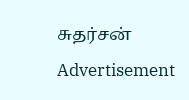சுதர்சன்
Advertisement